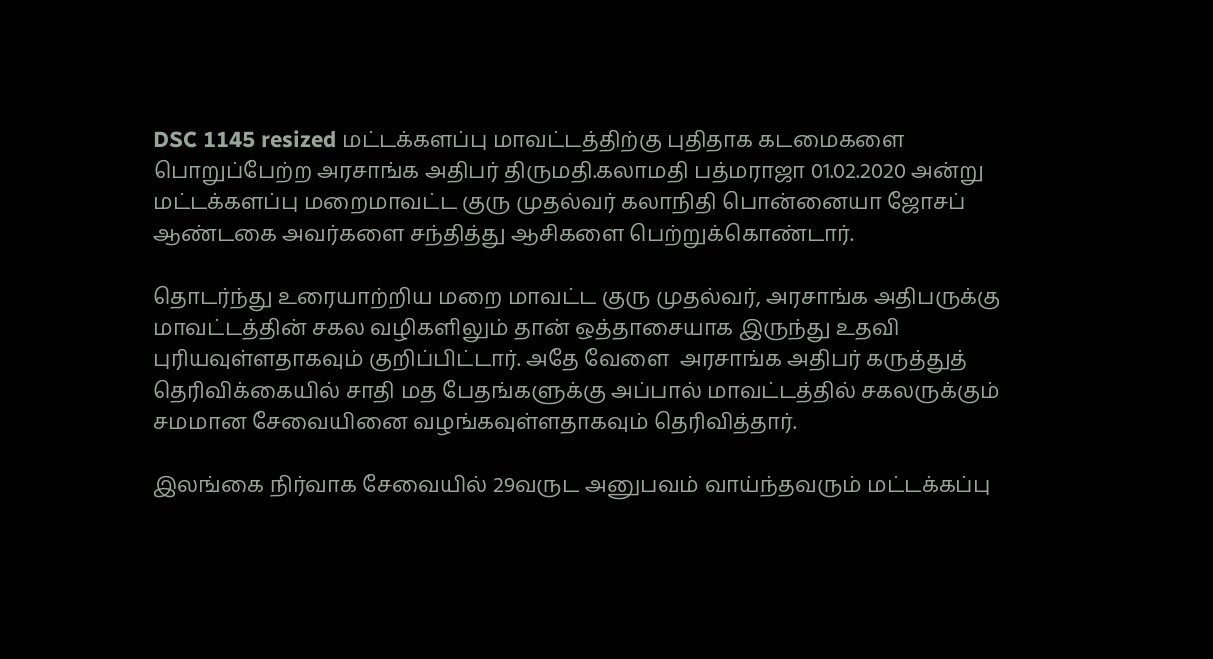DSC 1145 resized மட்டக்களப்பு மாவட்டத்திற்கு புதிதாக கடமைகளை பொறுப்பேற்ற அரசாங்க அதிபர் திருமதி.கலாமதி பத்மராஜா 01.02.2020 அன்று மட்டக்களப்பு மறைமாவட்ட குரு முதல்வர் கலாநிதி பொன்னையா ஜோசப் ஆண்டகை அவர்களை சந்தித்து ஆசிகளை பெற்றுக்கொண்டார்.

தொடர்ந்து உரையாற்றிய மறை மாவட்ட குரு முதல்வர், அரசாங்க அதிபருக்கு மாவட்டத்தின் சகல வழிகளிலும் தான் ஒத்தாசையாக இருந்து உதவி புரியவுள்ளதாகவும் குறிப்பிட்டார். அதே வேளை  அரசாங்க அதிபர் கருத்துத்  தெரிவிக்கையில் சாதி மத பேதங்களுக்கு அப்பால் மாவட்டத்தில் சகலருக்கும் சமமான சேவையினை வழங்கவுள்ளதாகவும் தெரிவித்தார்.

இலங்கை நிர்வாக சேவையில் 29வருட அனுபவம் வாய்ந்தவரும் மட்டக்கப்பு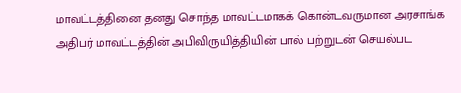மாவட்டத்தினை தனது சொந்த மாவட்டமாகக் கொன்டவருமான அரசாங்க அதிபர் மாவட்டத்தின் அபிவிருயித்தியின் பால் பற்றுடன் செயல்பட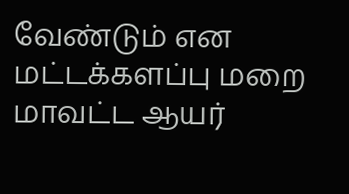வேண்டும் என மட்டக்களப்பு மறை மாவட்ட ஆயர்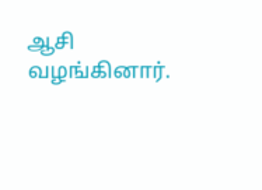ஆசி வழங்கினார்.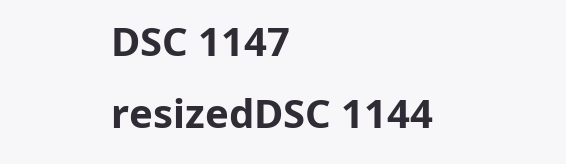DSC 1147 resizedDSC 1144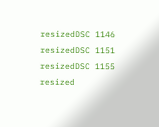resizedDSC 1146 resizedDSC 1151 resizedDSC 1155 resized